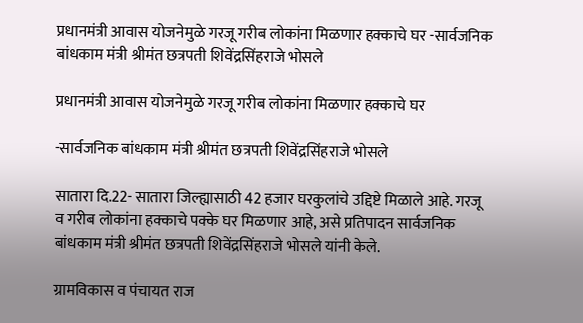प्रधानमंत्री आवास योजनेमुळे गरजू गरीब लोकांना मिळणार हक्काचे घर -सार्वजनिक बांधकाम मंत्री श्रीमंत छत्रपती शिवेंद्रसिंहराजे भोसले

प्रधानमंत्री आवास योजनेमुळे गरजू गरीब लोकांना मिळणार हक्काचे घर

-सार्वजनिक बांधकाम मंत्री श्रीमंत छत्रपती शिवेंद्रसिंहराजे भोसले

सातारा दि.22- सातारा जिल्ह्यासाठी 42 हजार घरकुलांचे उद्दिष्टे मिळाले आहे. गरजू व गरीब लोकांना हक्काचे पक्के घर मिळणार आहे, असे प्रतिपादन सार्वजनिक बांधकाम मंत्री श्रीमंत छत्रपती शिवेंद्रसिंहराजे भोसले यांनी केले.

ग्रामविकास व पंचायत राज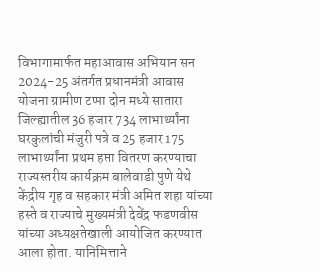विभागामार्फत महाआवास अभियान सन 2024-25 अंतर्गत प्रधानमंत्री आवास योजना ग्रामीण टप्पा दोन मध्ये सातारा जिल्ह्यातील 36 हजार 734 लाभार्थ्यांना घरकुलांची मंजुरी पत्रे व 25 हजार 175 लाभार्थ्यांना प्रथम हप्ता वितरण करण्याचा राज्यस्तरीय कार्यक्रम बालेवाडी पुणे येथे केंद्रीय गृह व सहकार मंत्री अमित शहा यांच्या हस्ते व राज्याचे मुख्यमंत्री देवेंद्र फडणवीस यांच्या अध्यक्षतेखाली आयोजित करण्यात आला होता. यानिमित्ताने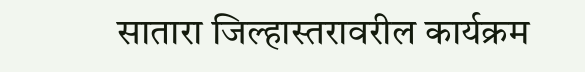सातारा जिल्हास्तरावरील कार्यक्रम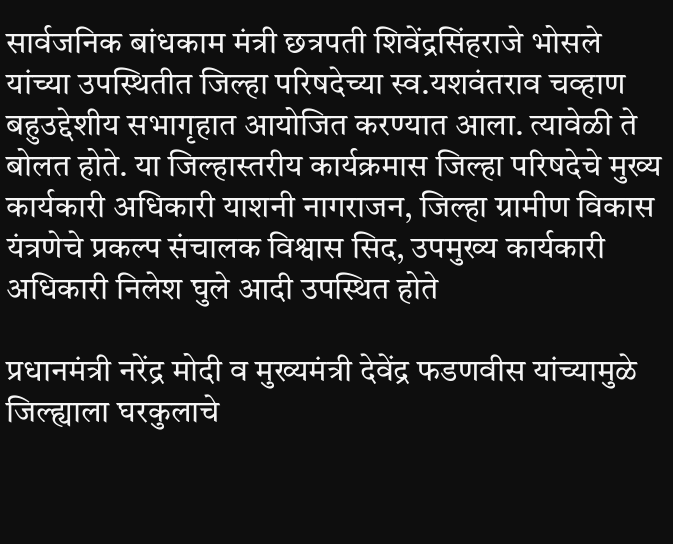सार्वजनिक बांधकाम मंत्री छत्रपती शिवेंद्रसिंहराजे भोसले यांच्या उपस्थितीत जिल्हा परिषदेच्या स्व.यशवंतराव चव्हाण बहुउद्देशीय सभागृहात आयोजित करण्यात आला. त्यावेळी ते बोलत होते. या जिल्हास्तरीय कार्यक्रमास जिल्हा परिषदेचे मुख्य कार्यकारी अधिकारी याशनी नागराजन, जिल्हा ग्रामीण विकास यंत्रणेचे प्रकल्प संचालक विश्वास सिद, उपमुख्य कार्यकारी अधिकारी निलेश घुले आदी उपस्थित होते

प्रधानमंत्री नरेंद्र मोदी व मुख्यमंत्री देवेंद्र फडणवीस यांच्यामुळे जिल्ह्याला घरकुलाचे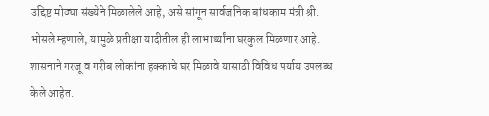उद्दिष्ट मोठ्या संख्येने मिळालेले आहे, असे सांगून सार्वजनिक बांधकाम मंत्री श्री. भोसले म्हणाले, यामुळे प्रतीक्षा यादीतील ही लाभार्थ्यांना घरकुल मिळणार आहे. शासनाने गरजू व गरीब लोकांना हक्काचे घर मिळावे यासाठी विविध पर्याय उपलब्ध केले आहेत.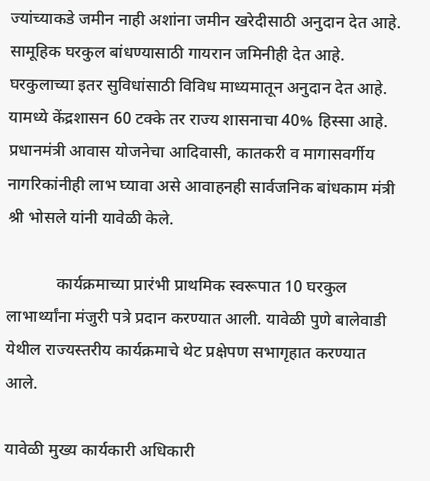ज्यांच्याकडे जमीन नाही अशांना जमीन खरेदीसाठी अनुदान देत आहे. सामूहिक घरकुल बांधण्यासाठी गायरान जमिनीही देत आहे. घरकुलाच्या इतर सुविधांसाठी विविध माध्यमातून अनुदान देत आहे. यामध्ये केंद्रशासन 60 टक्के तर राज्य शासनाचा 40% हिस्सा आहे. प्रधानमंत्री आवास योजनेचा आदिवासी, कातकरी व मागासवर्गीय नागरिकांनीही लाभ घ्यावा असे आवाहनही सार्वजनिक बांधकाम मंत्री श्री भोसले यांनी यावेळी केले.

            कार्यक्रमाच्या प्रारंभी प्राथमिक स्वरूपात 10 घरकुल लाभार्थ्यांना मंजुरी पत्रे प्रदान करण्यात आली. यावेळी पुणे बालेवाडी येथील राज्यस्तरीय कार्यक्रमाचे थेट प्रक्षेपण सभागृहात करण्यात आले.

यावेळी मुख्य कार्यकारी अधिकारी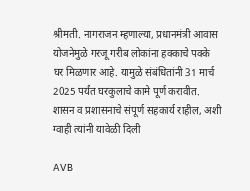श्रीमती. नागराजन म्हणाल्या, प्रधानमंत्री आवास योजनेमुळे गरजू गरीब लोकांना हक्काचे पक्के घर मिळणार आहे. यामुळे संबंधितांनी 31 मार्च 2025 पर्यंत घरकुलाचे कामे पूर्ण करावीत. शासन व प्रशासनाचे संपूर्ण सहकार्य राहील, अशी ग्वाही त्यांनी यावेळी दिली

AVB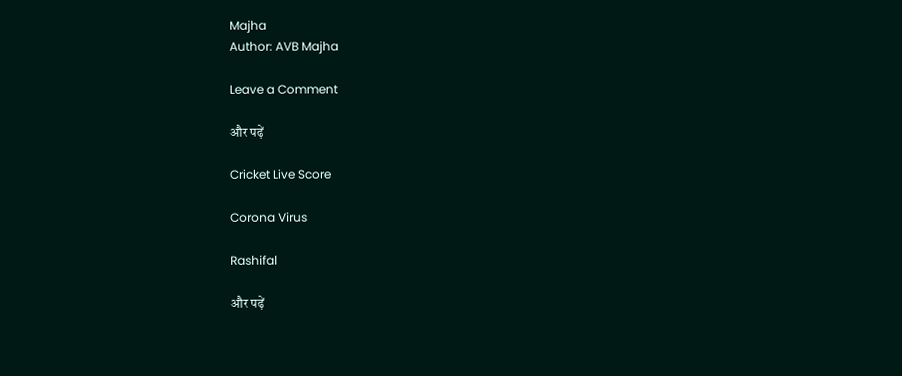Majha
Author: AVB Majha

Leave a Comment

और पढ़ें

Cricket Live Score

Corona Virus

Rashifal

और पढ़ें